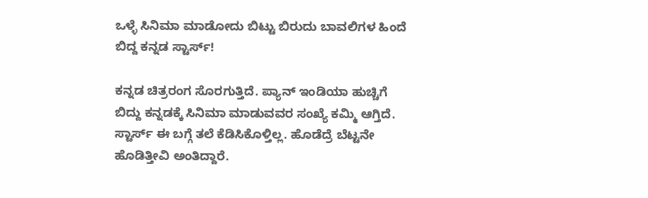ಒಳ್ಳೆ ಸಿನಿಮಾ ಮಾಡೋದು ಬಿಟ್ಟು ಬಿರುದು ಬಾವಲಿಗಳ ಹಿಂದೆ ಬಿದ್ದ ಕನ್ನಡ ಸ್ಟಾರ್ಸ್!

ಕನ್ನಡ ಚಿತ್ರರಂಗ ಸೊರಗುತ್ತಿದೆ. ಪ್ಯಾನ್ ಇಂಡಿಯಾ ಹುಚ್ಚಿಗೆ ಬಿದ್ದು ಕನ್ನಡಕ್ಕೆ ಸಿನಿಮಾ ಮಾಡುವವರ ಸಂಖ್ಯೆ ಕಮ್ಮಿ ಆಗ್ತಿದೆ. ಸ್ಟಾರ್ಸ್ ಈ ಬಗ್ಗೆ ತಲೆ ಕೆಡಿಸಿಕೊಳ್ತಿಲ್ಲ. ಹೊಡೆದ್ರೆ ಬೆಟ್ಟನೇ ಹೊಡಿತ್ತೀವಿ ಅಂತಿದ್ದಾರೆ.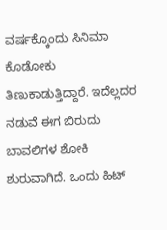ವರ್ಷಕ್ಕೊಂದು ಸಿನಿಮಾ ಕೊಡೋಕು ತಿಣುಕಾಡುತ್ತಿದ್ದಾರೆ. ಇದೆಲ್ಲದರ ನಡುವೆ ಈಗ ಬಿರುದು ಬಾವಲಿಗಳ ಶೋಕಿ ಶುರುವಾಗಿದೆ. ಒಂದು ಹಿಟ್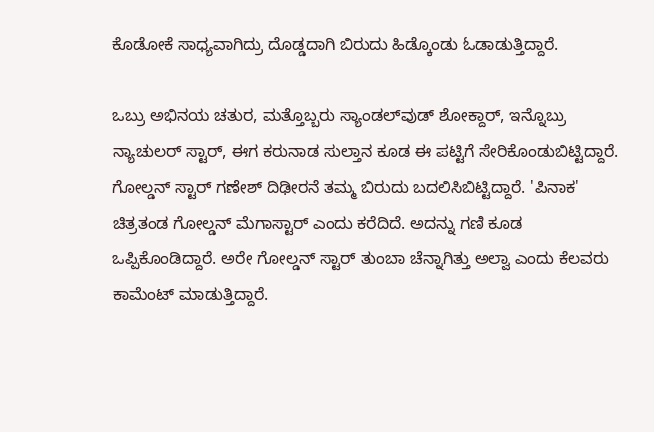ಕೊಡೋಕೆ ಸಾಧ್ಯವಾಗಿದ್ರು ದೊಡ್ಡದಾಗಿ ಬಿರುದು ಹಿಡ್ಕೊಂಡು ಓಡಾಡುತ್ತಿದ್ದಾರೆ.

ಒಬ್ರು ಅಭಿನಯ ಚತುರ, ಮತ್ತೊಬ್ಬರು ಸ್ಯಾಂಡಲ್‌ವುಡ್ ಶೋಕ್ದಾರ್, ಇನ್ನೊಬ್ರು ನ್ಯಾಚುಲರ್ ಸ್ಟಾರ್, ಈಗ ಕರುನಾಡ ಸುಲ್ತಾನ ಕೂಡ ಈ ಪಟ್ಟಿಗೆ ಸೇರಿಕೊಂಡುಬಿಟ್ಟಿದ್ದಾರೆ. ಗೋಲ್ಡನ್ ಸ್ಟಾರ್ ಗಣೇಶ್ ದಿಢೀರನೆ ತಮ್ಮ ಬಿರುದು ಬದಲಿಸಿಬಿಟ್ಟಿದ್ದಾರೆ. 'ಪಿನಾಕ' ಚಿತ್ರತಂಡ ಗೋಲ್ಡನ್ ಮೆಗಾಸ್ಟಾರ್ ಎಂದು ಕರೆದಿದೆ. ಅದನ್ನು ಗಣಿ ಕೂಡ ಒಪ್ಪಿಕೊಂಡಿದ್ದಾರೆ. ಅರೇ ಗೋಲ್ಡನ್ ಸ್ಟಾರ್ ತುಂಬಾ ಚೆನ್ನಾಗಿತ್ತು ಅಲ್ವಾ ಎಂದು ಕೆಲವರು ಕಾಮೆಂಟ್ ಮಾಡುತ್ತಿದ್ದಾರೆ.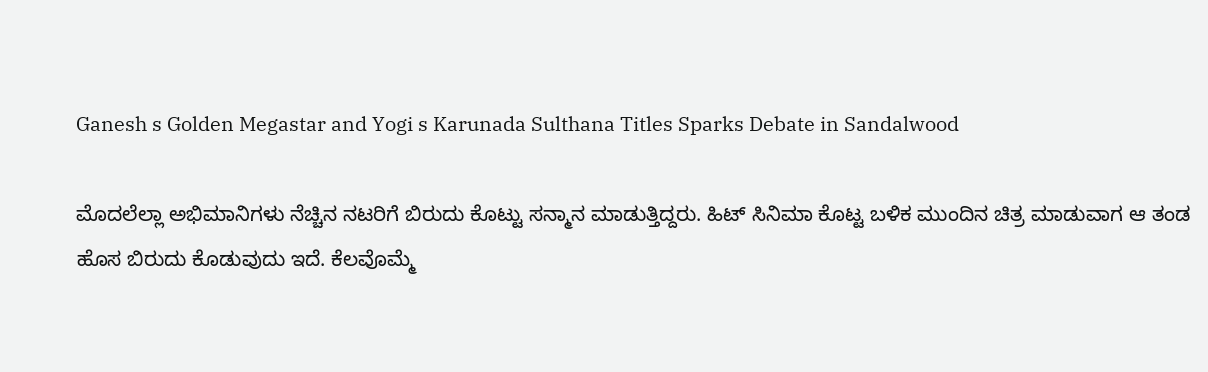Ganesh s Golden Megastar and Yogi s Karunada Sulthana Titles Sparks Debate in Sandalwood

ಮೊದಲೆಲ್ಲಾ ಅಭಿಮಾನಿಗಳು ನೆಚ್ಚಿನ ನಟರಿಗೆ ಬಿರುದು ಕೊಟ್ಟು ಸನ್ಮಾನ ಮಾಡುತ್ತಿದ್ದರು. ಹಿಟ್ ಸಿನಿಮಾ ಕೊಟ್ಟ ಬಳಿಕ ಮುಂದಿನ ಚಿತ್ರ ಮಾಡುವಾಗ ಆ ತಂಡ ಹೊಸ ಬಿರುದು ಕೊಡುವುದು ಇದೆ. ಕೆಲವೊಮ್ಮೆ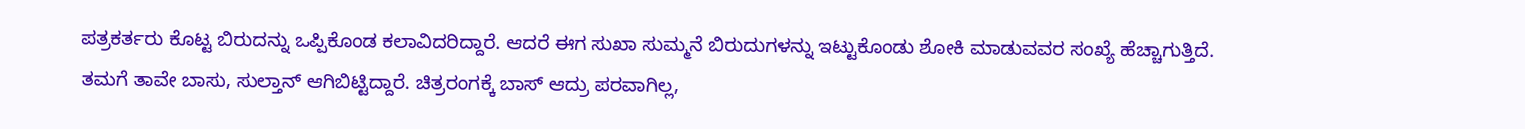ಪತ್ರಕರ್ತರು ಕೊಟ್ಟ ಬಿರುದನ್ನು ಒಪ್ಪಿಕೊಂಡ ಕಲಾವಿದರಿದ್ದಾರೆ. ಆದರೆ ಈಗ ಸುಖಾ ಸುಮ್ಮನೆ ಬಿರುದುಗಳನ್ನು ಇಟ್ಟುಕೊಂಡು ಶೋಕಿ ಮಾಡುವವರ ಸಂಖ್ಯೆ ಹೆಚ್ಚಾಗುತ್ತಿದೆ. ತಮಗೆ ತಾವೇ ಬಾಸು, ಸುಲ್ತಾನ್ ಆಗಿಬಿಟ್ಟಿದ್ದಾರೆ. ಚಿತ್ರರಂಗಕ್ಕೆ ಬಾಸ್ ಆದ್ರು ಪರವಾಗಿಲ್ಲ,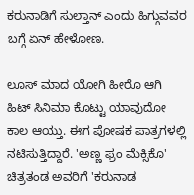ಕರುನಾಡಿಗೆ ಸುಲ್ತಾನ್ ಎಂದು ಹಿಗ್ಗುವವರ ಬಗ್ಗೆ ಏನ್ ಹೇಳೋಣ.

ಲೂಸ್ ಮಾದ ಯೋಗಿ ಹೀರೊ ಆಗಿ ಹಿಟ್ ಸಿನಿಮಾ ಕೊಟ್ಟು ಯಾವುದೋ ಕಾಲ ಆಯ್ತು. ಈಗ ಪೋಷಕ ಪಾತ್ರಗಳಲ್ಲಿ ನಟಿಸುತ್ತಿದ್ದಾರೆ. 'ಅಣ್ಣ ಫ್ರಂ ಮೆಕ್ಸಿಕೊ' ಚಿತ್ರತಂಡ ಅವರಿಗೆ 'ಕರುನಾಡ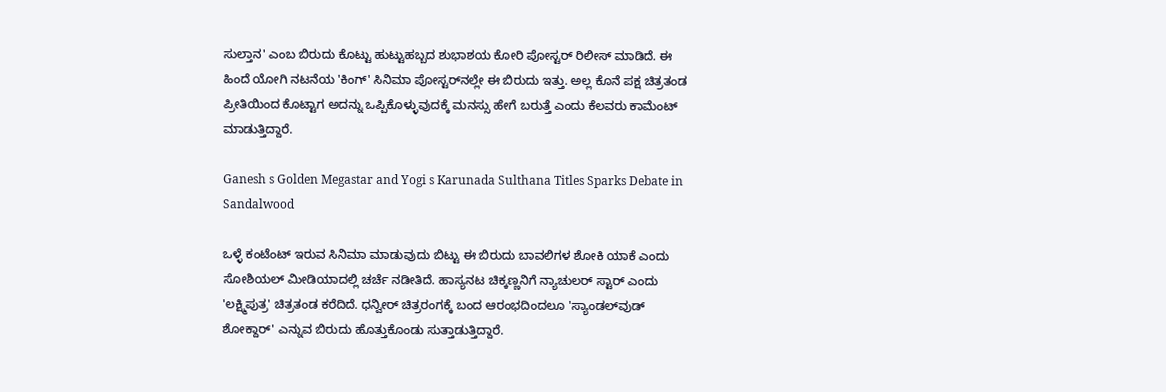ಸುಲ್ತಾನ' ಎಂಬ ಬಿರುದು ಕೊಟ್ಟು ಹುಟ್ಟುಹಬ್ಬದ ಶುಭಾಶಯ ಕೋರಿ ಪೋಸ್ಟರ್ ರಿಲೀಸ್ ಮಾಡಿದೆ. ಈ ಹಿಂದೆ ಯೋಗಿ ನಟನೆಯ 'ಕಿಂಗ್' ಸಿನಿಮಾ ಪೋಸ್ಟರ್‌ನಲ್ಲೇ ಈ ಬಿರುದು ಇತ್ತು. ಅಲ್ಲ ಕೊನೆ ಪಕ್ಷ ಚಿತ್ರತಂಡ ಪ್ರೀತಿಯಿಂದ ಕೊಟ್ಟಾಗ ಅದನ್ನು ಒಪ್ಪಿಕೊಳ್ಳುವುದಕ್ಕೆ ಮನಸ್ಸು ಹೇಗೆ ಬರುತ್ತೆ ಎಂದು ಕೆಲವರು ಕಾಮೆಂಟ್ ಮಾಡುತ್ತಿದ್ದಾರೆ.

Ganesh s Golden Megastar and Yogi s Karunada Sulthana Titles Sparks Debate in Sandalwood

ಒಳ್ಳೆ ಕಂಟೆಂಟ್ ಇರುವ ಸಿನಿಮಾ ಮಾಡುವುದು ಬಿಟ್ಟು ಈ ಬಿರುದು ಬಾವಲಿಗಳ ಶೋಕಿ ಯಾಕೆ ಎಂದು ಸೋಶಿಯಲ್ ಮೀಡಿಯಾದಲ್ಲಿ ಚರ್ಚೆ ನಡೀತಿದೆ. ಹಾಸ್ಯನಟ ಚಿಕ್ಕಣ್ಣನಿಗೆ ನ್ಯಾಚುಲರ್ ಸ್ಟಾರ್ ಎಂದು 'ಲಕ್ಷ್ಮಿಪುತ್ರ' ಚಿತ್ರತಂಡ ಕರೆದಿದೆ. ಧನ್ವೀರ್ ಚಿತ್ರರಂಗಕ್ಕೆ ಬಂದ ಆರಂಭದಿಂದಲೂ 'ಸ್ಯಾಂಡಲ್‌ವುಡ್ ಶೋಕ್ದಾರ್' ಎನ್ನುವ ಬಿರುದು ಹೊತ್ತುಕೊಂಡು ಸುತ್ತಾಡುತ್ತಿದ್ದಾರೆ.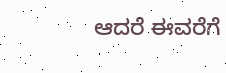ಆದರೆ ಈವರೆಗೆ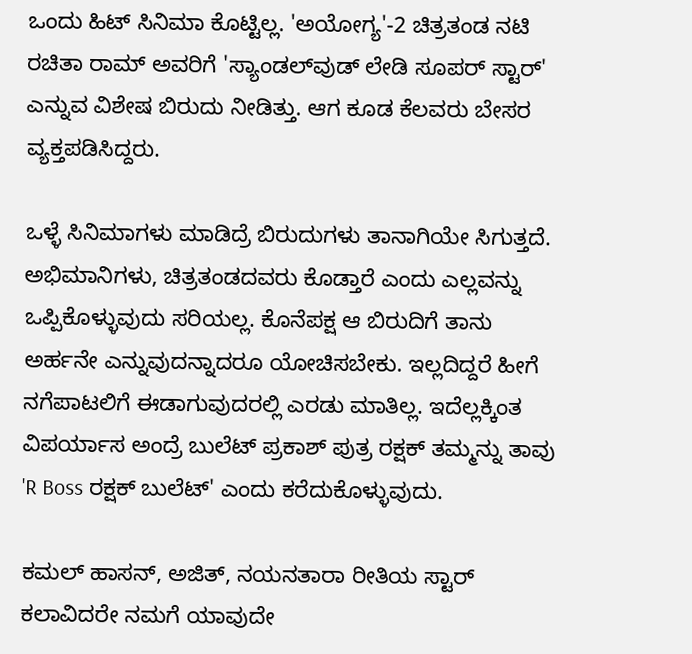ಒಂದು ಹಿಟ್ ಸಿನಿಮಾ ಕೊಟ್ಟಿಲ್ಲ. 'ಅಯೋಗ್ಯ'-2 ಚಿತ್ರತಂಡ ನಟಿ ರಚಿತಾ ರಾಮ್ ಅವರಿಗೆ 'ಸ್ಯಾಂಡಲ್‌ವುಡ್ ಲೇಡಿ ಸೂಪರ್ ಸ್ಟಾರ್' ಎನ್ನುವ ವಿಶೇಷ ಬಿರುದು ನೀಡಿತ್ತು. ಆಗ ಕೂಡ ಕೆಲವರು ಬೇಸರ ವ್ಯಕ್ತಪಡಿಸಿದ್ದರು.

ಒಳ್ಳೆ ಸಿನಿಮಾಗಳು ಮಾಡಿದ್ರೆ ಬಿರುದುಗಳು ತಾನಾಗಿಯೇ ಸಿಗುತ್ತದೆ. ಅಭಿಮಾನಿಗಳು, ಚಿತ್ರತಂಡದವರು ಕೊಡ್ತಾರೆ ಎಂದು ಎಲ್ಲವನ್ನು ಒಪ್ಪಿಕೊಳ್ಳುವುದು ಸರಿಯಲ್ಲ. ಕೊನೆಪಕ್ಷ ಆ ಬಿರುದಿಗೆ ತಾನು ಅರ್ಹನೇ ಎನ್ನುವುದನ್ನಾದರೂ ಯೋಚಿಸಬೇಕು. ಇಲ್ಲದಿದ್ದರೆ ಹೀಗೆ ನಗೆಪಾಟಲಿಗೆ ಈಡಾಗುವುದರಲ್ಲಿ ಎರಡು ಮಾತಿಲ್ಲ. ಇದೆಲ್ಲಕ್ಕಿಂತ ವಿಪರ್ಯಾಸ ಅಂದ್ರೆ ಬುಲೆಟ್ ಪ್ರಕಾಶ್ ಪುತ್ರ ರಕ್ಷಕ್ ತಮ್ಮನ್ನು ತಾವು 'R Boss ರಕ್ಷಕ್ ಬುಲೆಟ್' ಎಂದು ಕರೆದುಕೊಳ್ಳುವುದು.

ಕಮಲ್ ಹಾಸನ್, ಅಜಿತ್, ನಯನತಾರಾ ರೀತಿಯ ಸ್ಟಾರ್ ಕಲಾವಿದರೇ ನಮಗೆ ಯಾವುದೇ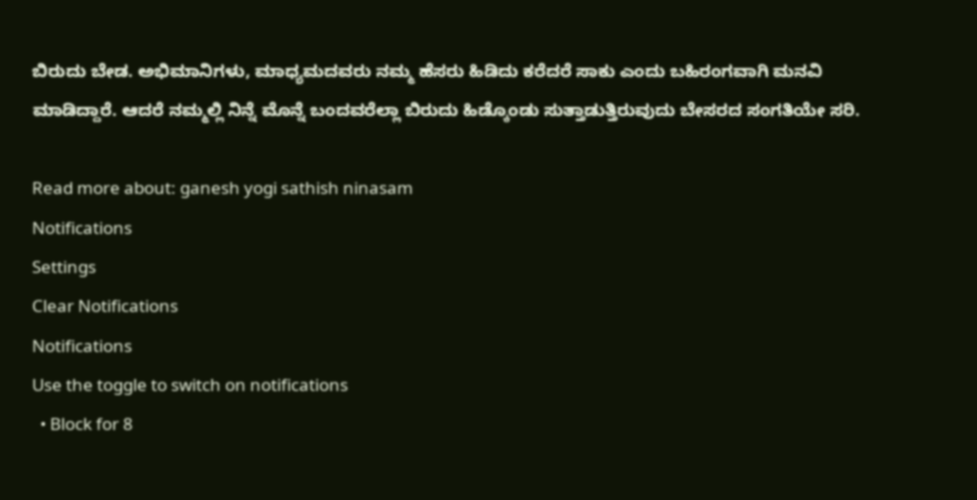ಬಿರುದು ಬೇಡ. ಅಭಿಮಾನಿಗಳು, ಮಾಧ್ಯಮದವರು ನಮ್ಮ ಹೆಸರು ಹಿಡಿದು ಕರೆದರೆ ಸಾಕು ಎಂದು ಬಹಿರಂಗವಾಗಿ ಮನವಿ ಮಾಡಿದ್ದಾರೆ. ಆದರೆ ನಮ್ಮಲ್ಲಿ ನಿನ್ನೆ ಮೊನ್ನೆ ಬಂದವರೆಲ್ಲಾ ಬಿರುದು ಹಿಡ್ಕೊಂಡು ಸುತ್ತಾಡುತ್ತಿರುವುದು ಬೇಸರದ ಸಂಗತಿಯೇ ಸರಿ.

Read more about: ganesh yogi sathish ninasam
Notifications
Settings
Clear Notifications
Notifications
Use the toggle to switch on notifications
  • Block for 8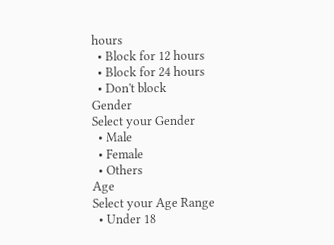hours
  • Block for 12 hours
  • Block for 24 hours
  • Don't block
Gender
Select your Gender
  • Male
  • Female
  • Others
Age
Select your Age Range
  • Under 18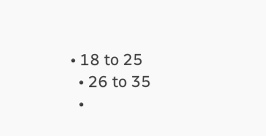• 18 to 25
  • 26 to 35
  •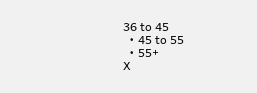36 to 45
  • 45 to 55
  • 55+
X